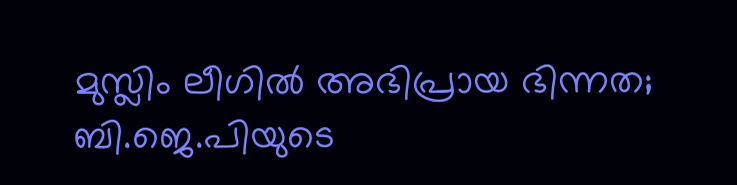മുസ്ലിം ലീഗിൽ അഭിപ്രായ ഭിന്നത; ബി.ജെ.പിയുടെ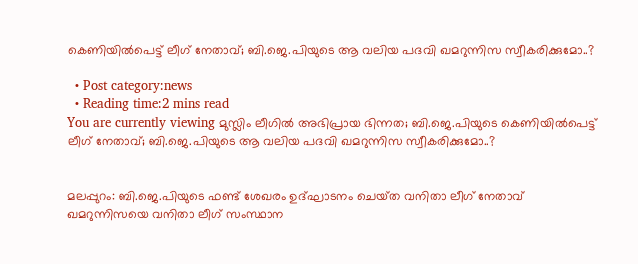കെണിയിൽപെട്ട് ലീഗ് നേതാവ്; ബി.ജെ.പിയുടെ ആ വലിയ പദവി ഖമറുന്നിസ സ്വീകരിക്കുമോ..?

  • Post category:news
  • Reading time:2 mins read
You are currently viewing മുസ്ലിം ലീഗിൽ അഭിപ്രായ ഭിന്നത; ബി.ജെ.പിയുടെ കെണിയിൽപെട്ട് ലീഗ് നേതാവ്; ബി.ജെ.പിയുടെ ആ വലിയ പദവി ഖമറുന്നിസ സ്വീകരിക്കുമോ..?


മലപ്പുറം: ബി.ജെ.പിയുടെ ഫണ്ട് ശേഖരം ഉദ്ഘാടനം ചെയ്‌ത വനിതാ ലീഗ് നേതാവ് ഖമറുന്നിസയെ വനിതാ ലീഗ് സംസ്ഥാന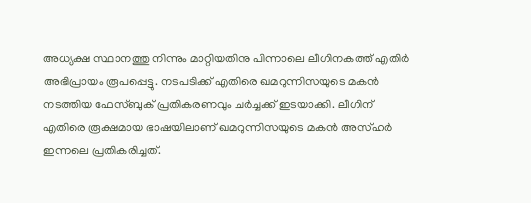അധ്യക്ഷ സ്ഥാനത്തു നിന്നും മാറ്റിയതിനു പിന്നാലെ ലീഗിനകത്ത് എതിർ അഭിപ്രായം രൂപപ്പെട്ടു. നടപടിക്ക് എതിരെ ഖമറുന്നിസയുടെ മകൻ നടത്തിയ ഫേസ്ബുക് പ്രതികരണവും ചർച്ചക്ക് ഇടയാക്കി. ലീഗിന് എതിരെ രൂക്ഷമായ ഭാഷയിലാണ് ഖമറുന്നിസയുടെ മകൻ അസ്ഹർ ഇന്നലെ പ്രതികരിച്ചത്.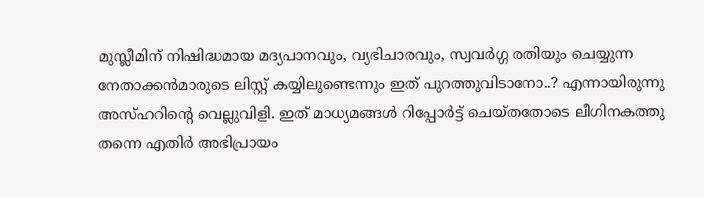മുസ്ലീമിന് നിഷിദ്ധമായ മദ്യപാനവും, വ്യഭിചാരവും, സ്വവര്‍ഗ്ഗ രതിയും ചെയ്യുന്ന നേതാക്കന്‍മാരുടെ ലിസ്റ്റ് കയ്യിലുണ്ടെന്നും ഇത് പുറത്തുവിടാനോ..? എന്നായിരുന്നു അസ്ഹറിന്റെ വെല്ലുവിളി. ഇത് മാധ്യമങ്ങൾ റിപ്പോർട്ട് ചെയ്തതോടെ ലീഗിനകത്തു തന്നെ എതിർ അഭിപ്രായം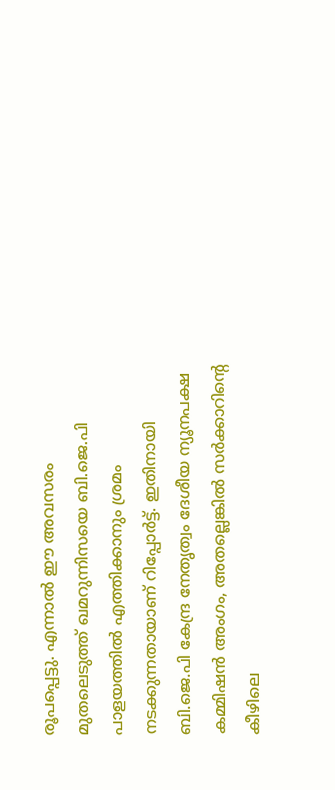രൂപപ്പെട്ടു. എന്നാൽ ഈ അവസരം മുതലെടുത്ത് ഖമറുന്നിസയെ ബി.ജെ.പി പാളയത്തിൽ എത്തിക്കാനും ശ്രമം നടക്കുന്നതായാണ് റിപ്പോർട്ട്. ഇതിനായി ബി.ജെ.പി കേന്ദ്ര നേതൃത്വം ദേശീയ ന്യൂനപക്ഷ കമ്മിഷന്‍ അംഗം, അതല്ലെങ്കില്‍ സര്‍ക്കാറിന്റെ കീഴിലെ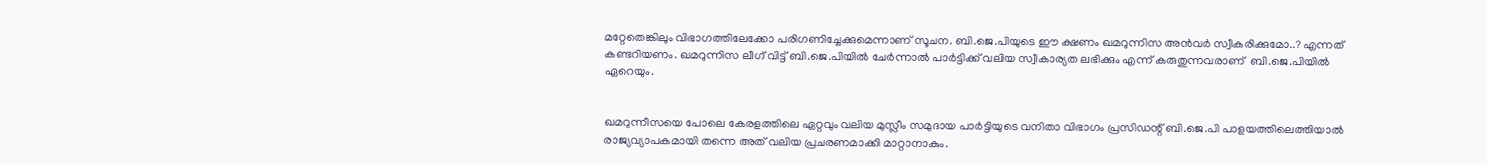മറ്റേതെങ്കിലും വിഭാഗത്തിലേക്കോ പരിഗണിച്ചേക്കുമെന്നാണ് സൂചന. ബി.ജെ.പിയുടെ ഈ ക്ഷണം ഖമറുന്നിസ അന്‍വർ സ്വീകരിക്കുമോ..? എന്നത് കണ്ടറിയണം. ഖമറുന്നിസ ലീഗ് വിട്ട് ബി.ജെ.പിയിൽ ചേർന്നാൽ പാർട്ടിക്ക് വലിയ സ്വീകാര്യത ലഭിക്കും എന്ന് കരുതുന്നവരാണ്  ബി.ജെ.പിയിൽ ഏറെയും.


ഖമറുന്നീസയെ പോലെ കേരളത്തിലെ ഏറ്റവും വലിയ മുസ്ലീം സമുദായ പാര്‍ട്ടിയുടെ വനിതാ വിഭാഗം പ്രസിഡന്റ് ബി.ജെ.പി പാളയത്തിലെത്തിയാല്‍ രാജ്യവ്യാപകമായി തന്നെ അത് വലിയ പ്രചരണമാക്കി മാറ്റാനാകും.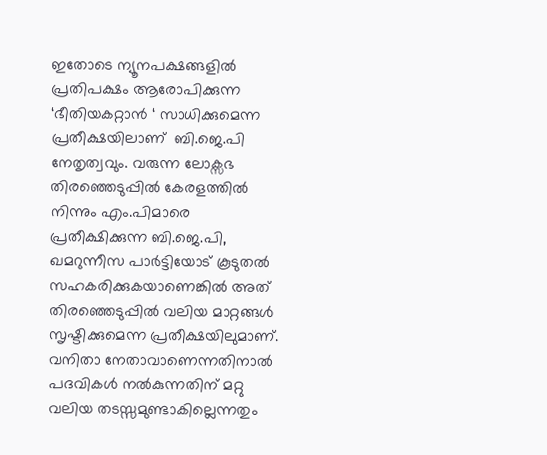ഇതോടെ ന്യൂനപക്ഷങ്ങളില്‍ പ്രതിപക്ഷം ആരോപിക്കുന്ന ‘ഭീതിയകറ്റാന്‍ ‘ സാധിക്കുമെന്ന പ്രതീക്ഷയിലാണ്  ബി.ജെ.പി നേതൃത്വവും. വരുന്ന ലോക്സഭ തിരഞ്ഞെടുപ്പില്‍ കേരളത്തില്‍ നിന്നും എം.പിമാരെ പ്രതീക്ഷിക്കുന്ന ബി.ജെ.പി, ഖമറുന്നീസ പാര്‍ട്ടിയോട് കൂടുതല്‍ സഹകരിക്കുകയാണെങ്കില്‍ അത് തിരഞ്ഞെടുപ്പില്‍ വലിയ മാറ്റങ്ങള്‍ സൃഷ്ടിക്കുമെന്ന പ്രതീക്ഷയിലുമാണ്. വനിതാ നേതാവാണെന്നതിനാല്‍ പദവികള്‍ നല്‍കുന്നതിന് മറ്റു വലിയ തടസ്സമുണ്ടാകില്ലെന്നതും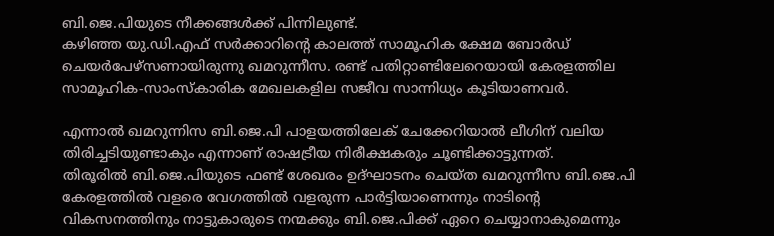ബി.ജെ.പിയുടെ നീക്കങ്ങള്‍ക്ക് പിന്നിലുണ്ട്.
കഴിഞ്ഞ യു.ഡി.എഫ് സര്‍ക്കാറിന്റെ കാലത്ത് സാമൂഹിക ക്ഷേമ ബോര്‍ഡ് ചെയര്‍പേഴ്സണായിരുന്നു ഖമറുന്നീസ. രണ്ട് പതിറ്റാണ്ടിലേറെയായി കേരളത്തില സാമൂഹിക-സാംസ്കാരിക മേഖലകളില സജീവ സാന്നിധ്യം കൂടിയാണവര്‍.

എന്നാൽ ഖമറുന്നിസ ബി.ജെ.പി പാളയത്തിലേക് ചേക്കേറിയാൽ ലീഗിന് വലിയ തിരിച്ചടിയുണ്ടാകും എന്നാണ് രാഷട്രീയ നിരീക്ഷകരും ചൂണ്ടിക്കാട്ടുന്നത്.
തിരൂരില്‍ ബി.ജെ.പിയുടെ ഫണ്ട് ശേഖരം ഉദ്ഘാടനം ചെയ്‌ത ഖമറുന്നീസ ബി.ജെ.പി കേരളത്തില്‍ വളരെ വേഗത്തില്‍ വളരുന്ന പാര്‍ട്ടിയാണെന്നും നാടിന്റെ വികസനത്തിനും നാട്ടുകാരുടെ നന്മക്കും ബി.ജെ.പിക്ക് ഏറെ ചെയ്യാനാകുമെന്നും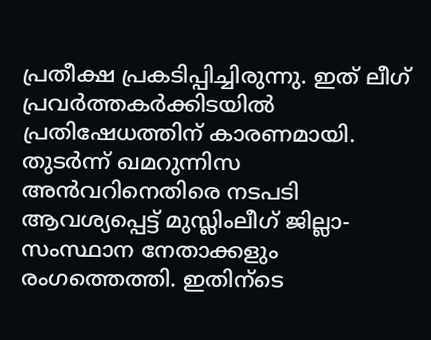പ്രതീക്ഷ പ്രകടിപ്പിച്ചിരുന്നു. ഇത് ലീഗ് പ്രവർത്തകർക്കിടയിൽ പ്രതിഷേധത്തിന് കാരണമായി. തുടർന്ന് ഖമറുന്നിസ അന്‍വറിനെതിരെ നടപടി ആവശ്യപ്പെട്ട് മുസ്ലിംലീഗ് ജില്ലാ-സംസ്ഥാന നേതാക്കളും രംഗത്തെത്തി. ഇതിന്ടെ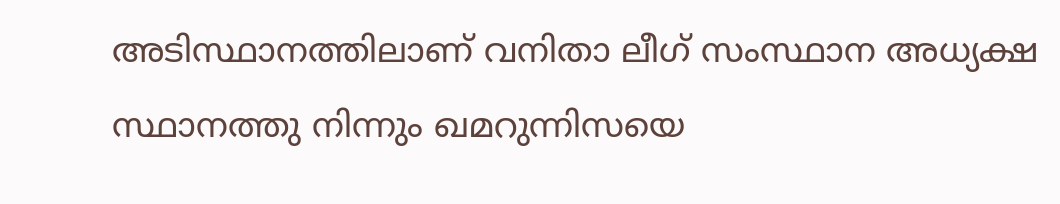അടിസ്ഥാനത്തിലാണ് വനിതാ ലീഗ് സംസ്ഥാന അധ്യക്ഷ സ്ഥാനത്തു നിന്നും ഖമറുന്നിസയെ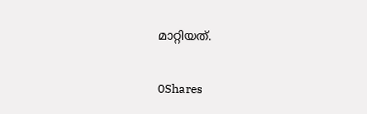മാറ്റിയത്.

0Shares